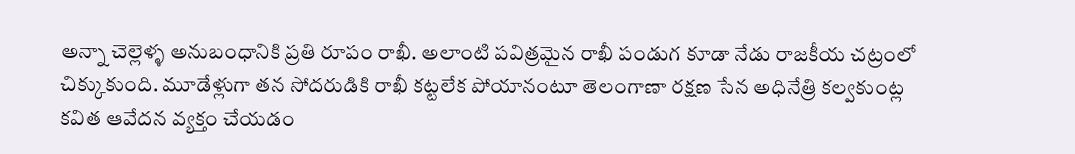అన్నా చెల్లెళ్ళ అనుబంధానికి ప్రతి రూపం రాఖీ. అలాంటి పవిత్రమైన రాఖీ పండుగ కూడా నేడు రాజకీయ చట్రంలో చిక్కుకుంది. మూడేళ్లుగా తన సోదరుడికి రాఖీ కట్టలేక పోయానంటూ తెలంగాణా రక్షణ సేన అధినేత్రి కల్వకుంట్ల కవిత ఆవేదన వ్యక్తం చేయడం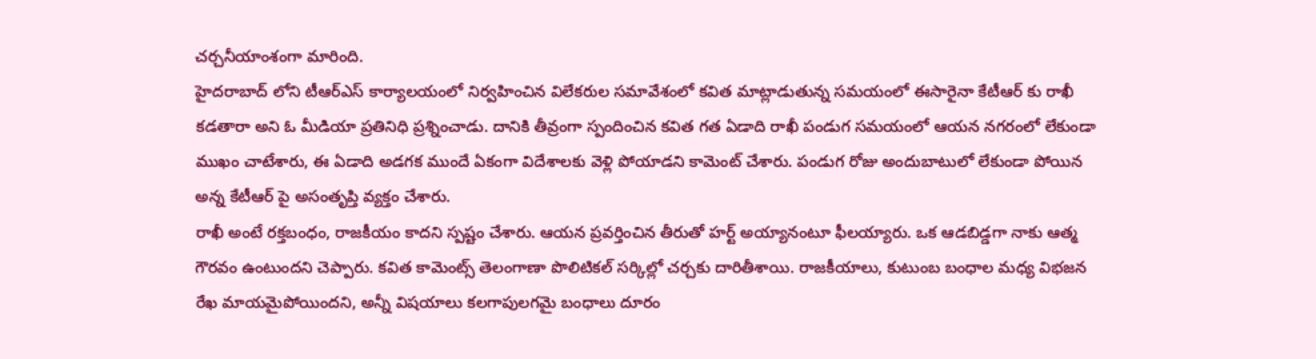చర్చనీయాంశంగా మారింది.
హైదరాబాద్ లోని టీఆర్ఎస్ కార్యాలయంలో నిర్వహించిన విలేకరుల సమావేశంలో కవిత మాట్లాడుతున్న సమయంలో ఈసారైనా కేటీఆర్ కు రాఖీ కడతారా అని ఓ మీడియా ప్రతినిధి ప్రశ్నించాడు. దానికి తీవ్రంగా స్పందించిన కవిత గత ఏడాది రాఖీ పండుగ సమయంలో ఆయన నగరంలో లేకుండా ముఖం చాటేశారు, ఈ ఏడాది అడగక ముందే ఏకంగా విదేశాలకు వెళ్లి పోయాడని కామెంట్ చేశారు. పండుగ రోజు అందుబాటులో లేకుండా పోయిన అన్న కేటీఆర్ పై అసంతృప్తి వ్యక్తం చేశారు.
రాఖీ అంటే రక్తబంధం, రాజకీయం కాదని స్పష్టం చేశారు. ఆయన ప్రవర్తించిన తీరుతో హర్ట్ అయ్యానంటూ ఫీలయ్యారు. ఒక ఆడబిడ్డగా నాకు ఆత్మ గౌరవం ఉంటుందని చెప్పారు. కవిత కామెంట్స్ తెలంగాణా పొలిటికల్ సర్కిల్లో చర్చకు దారితీశాయి. రాజకీయాలు, కుటుంబ బంధాల మధ్య విభజన రేఖ మాయమైపోయిందని, అన్నీ విషయాలు కలగాపులగమై బంధాలు దూరం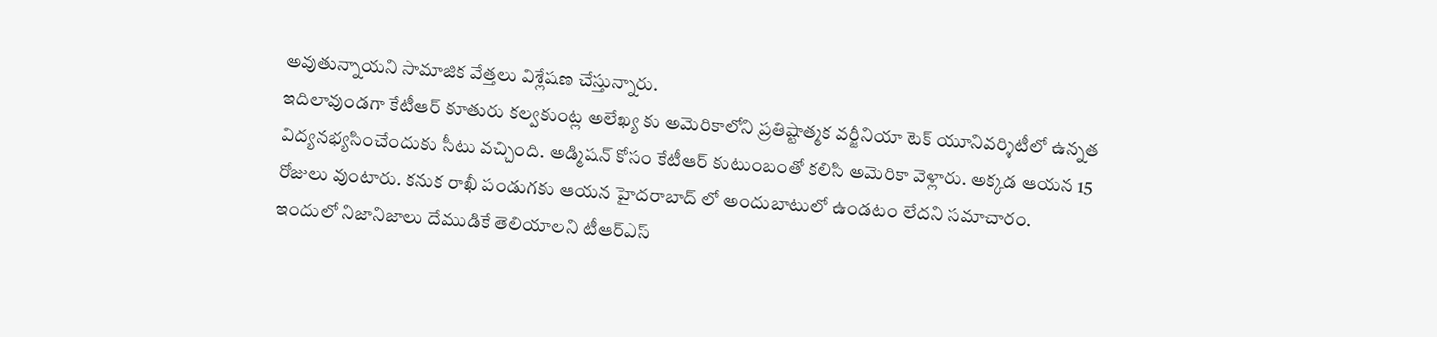అవుతున్నాయని సామాజిక వేత్తలు విశ్లేషణ చేస్తున్నారు.
ఇదిలావుండగా కేటీఆర్ కూతురు కల్వకుంట్ల అలేఖ్య కు అమెరికాలోని ప్రతిష్టాత్మక వర్జీనియా టెక్ యూనివర్శిటీలో ఉన్నత విద్యనభ్యసించేందుకు సీటు వచ్చింది. అడ్మిషన్ కోసం కేటీఆర్ కుటుంబంతో కలిసి అమెరికా వెళ్లారు. అక్కడ ఆయన 15 రోజులు వుంటారు. కనుక రాఖీ పండుగకు ఆయన హైదరాబాద్ లో అందుబాటులో ఉండటం లేదని సమాచారం. ఇందులో నిజానిజాలు దేముడికే తెలియాలని టీఆర్ఎస్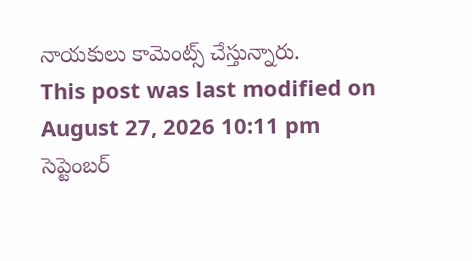నాయకులు కామెంట్స్ చేస్తున్నారు.
This post was last modified on August 27, 2026 10:11 pm
సెప్టెంబర్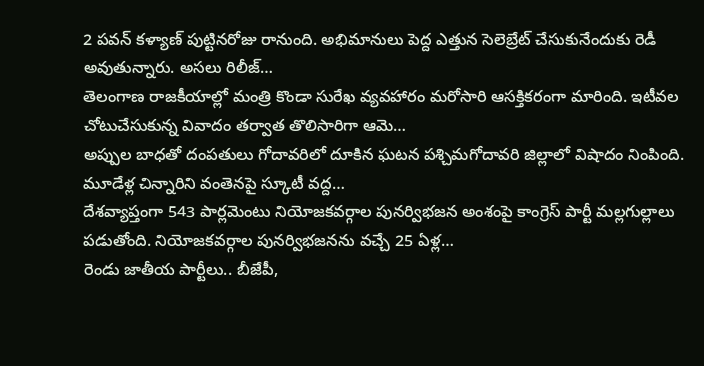2 పవన్ కళ్యాణ్ పుట్టినరోజు రానుంది. అభిమానులు పెద్ద ఎత్తున సెలెబ్రేట్ చేసుకునేందుకు రెడీ అవుతున్నారు. అసలు రిలీజ్…
తెలంగాణ రాజకీయాల్లో మంత్రి కొండా సురేఖ వ్యవహారం మరోసారి ఆసక్తికరంగా మారింది. ఇటీవల చోటుచేసుకున్న వివాదం తర్వాత తొలిసారిగా ఆమె…
అప్పుల బాధతో దంపతులు గోదావరిలో దూకిన ఘటన పశ్చిమగోదావరి జిల్లాలో విషాదం నింపింది. మూడేళ్ల చిన్నారిని వంతెనపై స్కూటీ వద్ద…
దేశవ్యాప్తంగా 543 పార్లమెంటు నియోజకవర్గాల పునర్విభజన అంశంపై కాంగ్రెస్ పార్టీ మల్లగుల్లాలు పడుతోంది. నియోజకవర్గాల పునర్విభజనను వచ్చే 25 ఏళ్ల…
రెండు జాతీయ పార్టీలు.. బీజేపీ,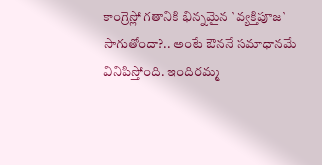కాంగ్రెస్లో గతానికి భిన్నమైన `వ్యక్తిపూజ` సాగుతోందా?.. అంటే ఔననే సమాధానమే వినిపిస్తోంది. ఇందిరమ్మ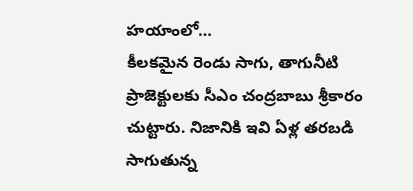హయాంలో…
కీలకమైన రెండు సాగు, తాగునీటి ప్రాజెక్టులకు సీఎం చంద్రబాబు శ్రీకారం చుట్టారు. నిజానికి ఇవి ఏళ్ల తరబడి సాగుతున్న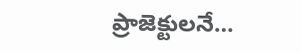ప్రాజెక్టులనే…